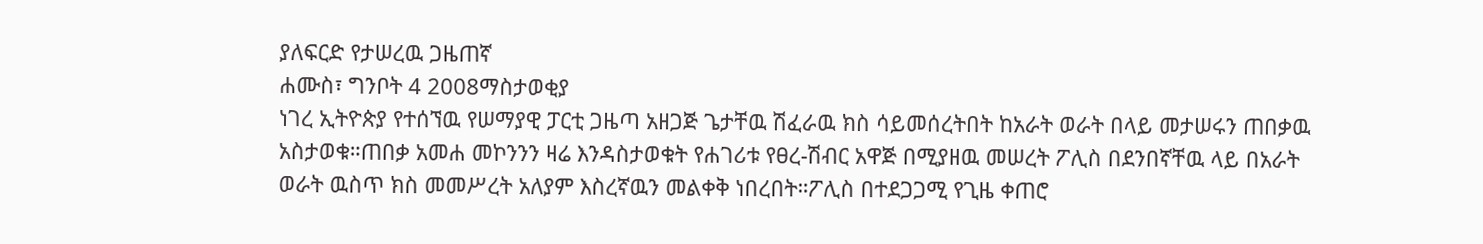ያለፍርድ የታሠረዉ ጋዜጠኛ
ሐሙስ፣ ግንቦት 4 2008ማስታወቂያ
ነገረ ኢትዮጵያ የተሰኘዉ የሠማያዊ ፓርቲ ጋዜጣ አዘጋጅ ጌታቸዉ ሽፈራዉ ክስ ሳይመሰረትበት ከአራት ወራት በላይ መታሠሩን ጠበቃዉ አስታወቁ።ጠበቃ አመሐ መኮንንን ዛሬ እንዳስታወቁት የሐገሪቱ የፀረ-ሽብር አዋጅ በሚያዘዉ መሠረት ፖሊስ በደንበኛቸዉ ላይ በአራት ወራት ዉስጥ ክስ መመሥረት አለያም እስረኛዉን መልቀቅ ነበረበት።ፖሊስ በተደጋጋሚ የጊዜ ቀጠሮ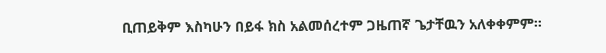ቢጠይቅም እስካሁን በይፋ ክስ አልመሰረተም ጋዜጠኛ ጌታቸዉን አለቀቀምም።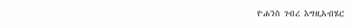ዮሐንስ ገብረ እግዚአብሄር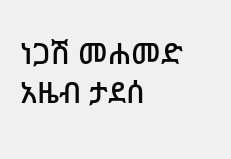ነጋሽ መሐመድ
አዜብ ታደሰ